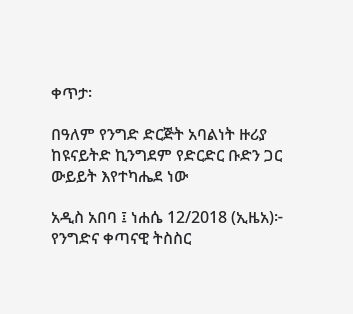ቀጥታ፡

በዓለም የንግድ ድርጅት አባልነት ዙሪያ ከዩናይትድ ኪንግደም የድርድር ቡድን ጋር ውይይት እየተካሔደ ነው

አዲስ አበባ ፤ ነሐሴ 12/2018 (ኢዜአ)፦ የንግድና ቀጣናዊ ትስስር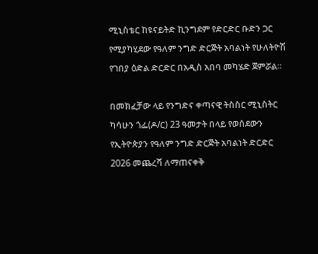ሚኒስቴር ከዩናይትድ ኪንግደም የድርድር ቡድን ጋር የሚያካሂደው የዓለም ንግድ ድርጅት አባልነት የሁለትዮሽ የገበያ ዕድል ድርድር በአዲስ አበባ መካሄድ ጀምሯል።

በመክፈቻው ላይ የንግድና ቀጣናዊ ትስስር ሚኒስትር ካሳሁን ጎፌ(ዶ/ር) 23 ዓመታት በላይ የወሰደውን የኢትዮጵያን የዓለም ንግድ ድርጅት አባልነት ድርድር 2026 መጨረሻ ለማጠናቀቅ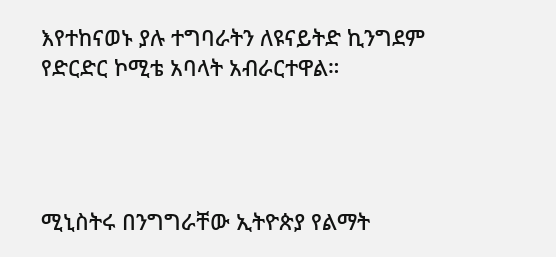እየተከናወኑ ያሉ ተግባራትን ለዩናይትድ ኪንግደም የድርድር ኮሚቴ አባላት አብራርተዋል።




ሚኒስትሩ በንግግራቸው ኢትዮጵያ የልማት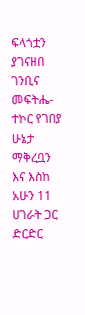ፍላጎቷን ያገናዘበ ገንቢና መፍትሔ-ተኮር የገበያ ሁኔታ ማቅረቧን እና እስከ አሁን 11 ሀገራት ጋር ድርድር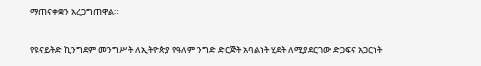ማጠናቀቋን አረጋግጠዋል።

የዩናይትድ ኪንግደም መንግሥት ለኢትዮጵያ የዓለም ንግድ ድርጅት አባልነት ሂደት ለሚያደርገው ድጋፍና አጋርነት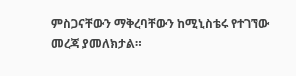ምስጋናቸውን ማቅረባቸውን ከሚኒስቴሩ የተገኘው መረጃ ያመለክታል።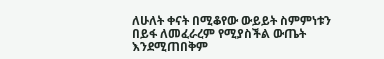ለሁለት ቀናት በሚቆየው ውይይት ስምምነቱን በይፋ ለመፈራረም የሚያስችል ውጤት እንደሚጠበቅም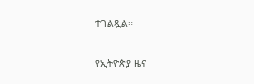ተገልጿል።

የኢትዮጵያ ዜና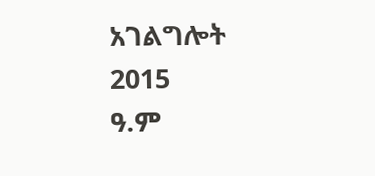አገልግሎት
2015
ዓ.ም